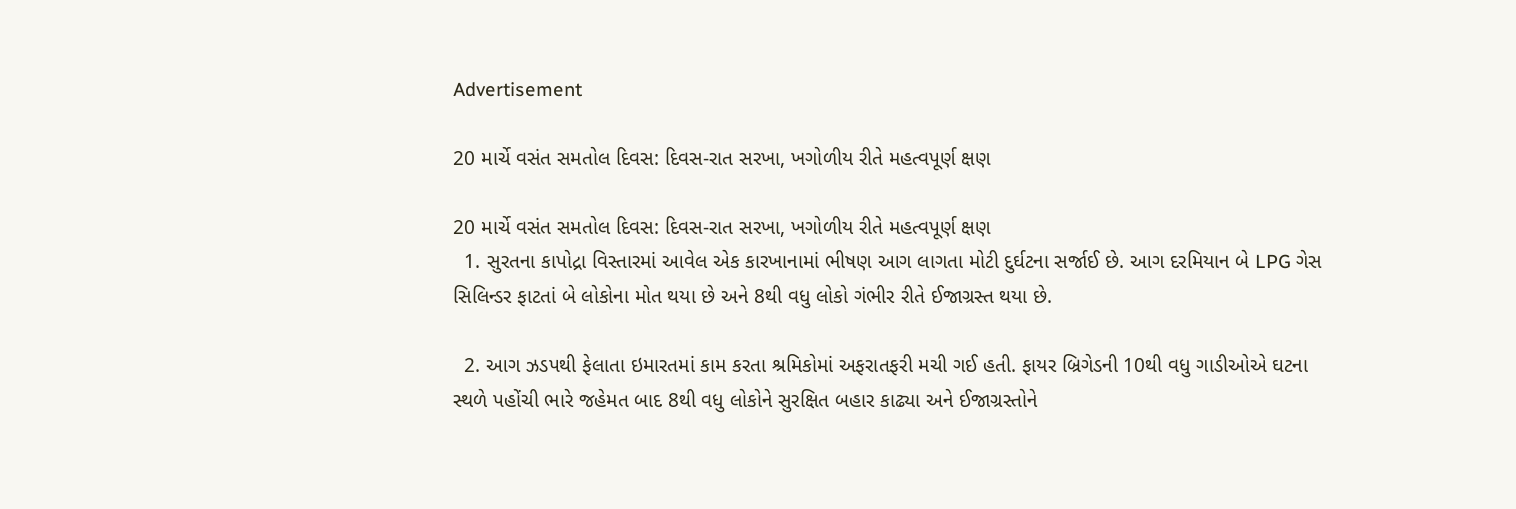Advertisement

20 માર્ચે વસંત સમતોલ દિવસ: દિવસ-રાત સરખા, ખગોળીય રીતે મહત્વપૂર્ણ ક્ષણ

20 માર્ચે વસંત સમતોલ દિવસ: દિવસ-રાત સરખા, ખગોળીય રીતે મહત્વપૂર્ણ ક્ષણ
  1. સુરતના કાપોદ્રા વિસ્તારમાં આવેલ એક કારખાનામાં ભીષણ આગ લાગતા મોટી દુર્ઘટના સર્જાઈ છે. આગ દરમિયાન બે LPG ગેસ સિલિન્ડર ફાટતાં બે લોકોના મોત થયા છે અને 8થી વધુ લોકો ગંભીર રીતે ઈજાગ્રસ્ત થયા છે.

  2. આગ ઝડપથી ફેલાતા ઇમારતમાં કામ કરતા શ્રમિકોમાં અફરાતફરી મચી ગઈ હતી. ફાયર બ્રિગેડની 10થી વધુ ગાડીઓએ ઘટના સ્થળે પહોંચી ભારે જહેમત બાદ 8થી વધુ લોકોને સુરક્ષિત બહાર કાઢ્યા અને ઈજાગ્રસ્તોને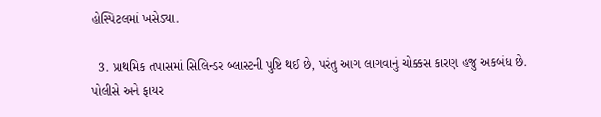હોસ્પિટલમાં ખસેડ્યા.

  3. પ્રાથમિક તપાસમાં સિલિન્ડર બ્લાસ્ટની પુષ્ટિ થઈ છે, પરંતુ આગ લાગવાનું ચોક્કસ કારણ હજુ અકબંધ છે. પોલીસે અને ફાયર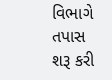વિભાગે તપાસ શરૂ કરી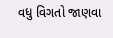વધુ વિગતો જાણવા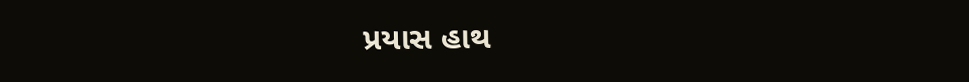પ્રયાસ હાથ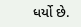ધર્યો છે.